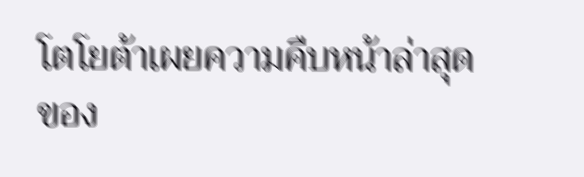โตโยต้าเผยความคืบหน้าล่าสุดของ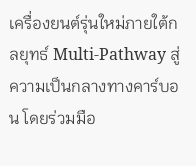เครื่องยนต์รุ่นใหม่ภายใต้กลยุทธ์ Multi-Pathway สู่ความเป็นกลางทางคาร์บอน โดยร่วมมือ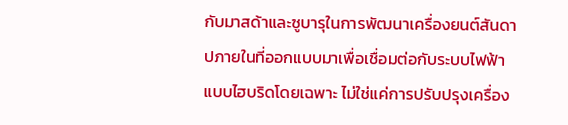กับมาสด้าและซูบารุในการพัฒนาเครื่องยนต์สันดาปภายในที่ออกแบบมาเพื่อเชื่อมต่อกับระบบไฟฟ้าแบบไฮบริดโดยเฉพาะ ไม่ใช่แค่การปรับปรุงเครื่อง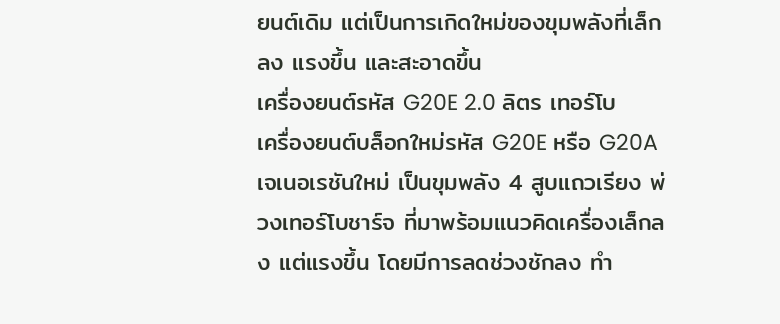ยนต์เดิม แต่เป็นการเกิดใหม่ของขุมพลังที่เล็กลง แรงขึ้น และสะอาดขึ้น
เครื่องยนต์รหัส G20E 2.0 ลิตร เทอร์โบ
เครื่องยนต์บล็อกใหม่รหัส G20E หรือ G20A เจเนอเรชันใหม่ เป็นขุมพลัง 4 สูบแถวเรียง พ่วงเทอร์โบชาร์จ ที่มาพร้อมแนวคิดเครื่องเล็กลง แต่แรงขึ้น โดยมีการลดช่วงชักลง ทำ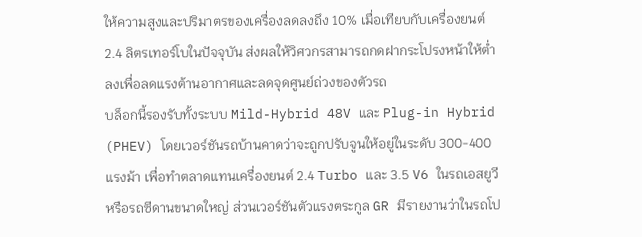ให้ความสูงและปริมาตรของเครื่องลดลงถึง 10% เมื่อเทียบกับเครื่องยนต์ 2.4 ลิตรเทอร์โบในปัจจุบัน ส่งผลให้วิศวกรสามารถกดฝากระโปรงหน้าให้ต่ำลงเพื่อลดแรงต้านอากาศและลดจุดศูนย์ถ่วงของตัวรถ
บล็อกนี้รองรับทั้งระบบ Mild-Hybrid 48V และ Plug-in Hybrid (PHEV) โดยเวอร์ชันรถบ้านคาดว่าจะถูกปรับจูนให้อยู่ในระดับ 300-400 แรงม้า เพื่อทำตลาดแทนเครื่องยนต์ 2.4 Turbo และ 3.5 V6 ในรถเอสยูวีหรือรถซีดานขนาดใหญ่ ส่วนเวอร์ชันตัวแรงตระกูล GR มีรายงานว่าในรถโป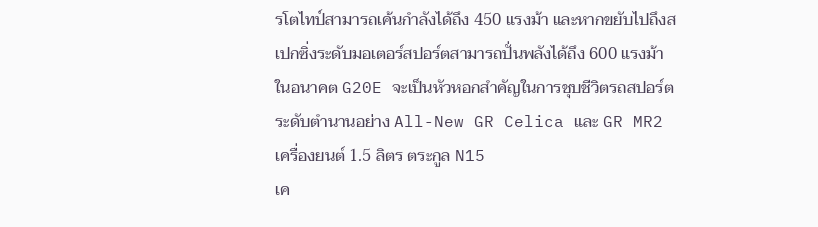รโตไทป์สามารถเค้นกำลังได้ถึง 450 แรงม้า และหากขยับไปถึงสเปกซิ่งระดับมอเตอร์สปอร์ตสามารถปั่นพลังได้ถึง 600 แรงม้า ในอนาคต G20E จะเป็นหัวหอกสำคัญในการชุบชีวิตรถสปอร์ตระดับตำนานอย่าง All-New GR Celica และ GR MR2
เครื่องยนต์ 1.5 ลิตร ตระกูล N15
เค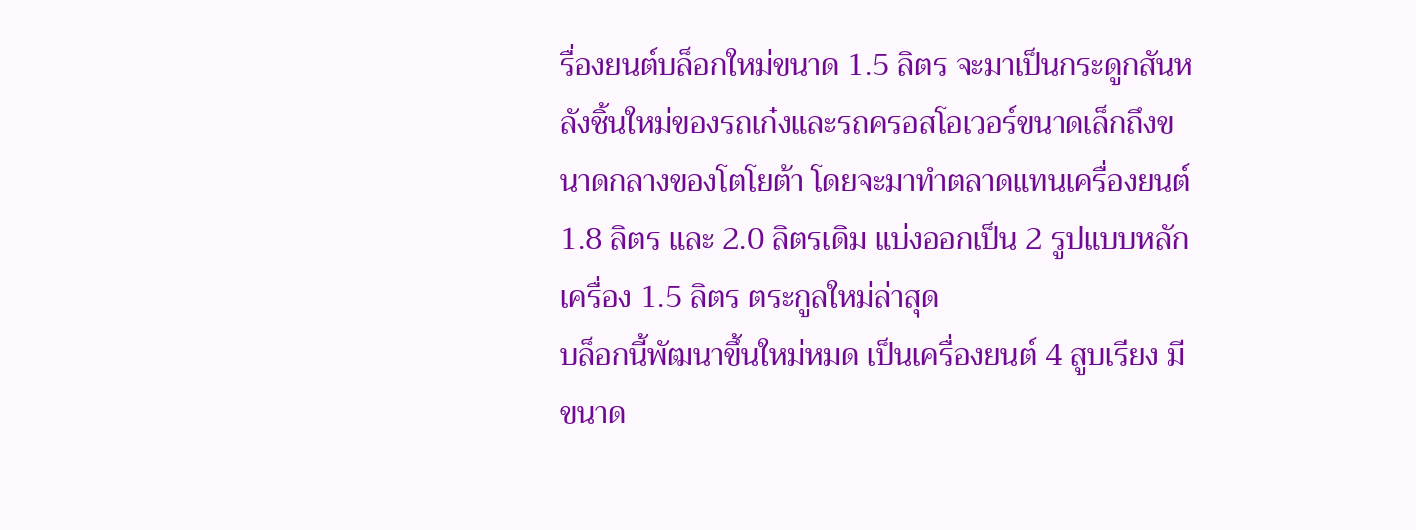รื่องยนต์บล็อกใหม่ขนาด 1.5 ลิตร จะมาเป็นกระดูกสันหลังชิ้นใหม่ของรถเก๋งและรถครอสโอเวอร์ขนาดเล็กถึงขนาดกลางของโตโยต้า โดยจะมาทำตลาดแทนเครื่องยนต์ 1.8 ลิตร และ 2.0 ลิตรเดิม แบ่งออกเป็น 2 รูปแบบหลัก
เครื่อง 1.5 ลิตร ตระกูลใหม่ล่าสุด
บล็อกนี้พัฒนาขึ้นใหม่หมด เป็นเครื่องยนต์ 4 สูบเรียง มีขนาด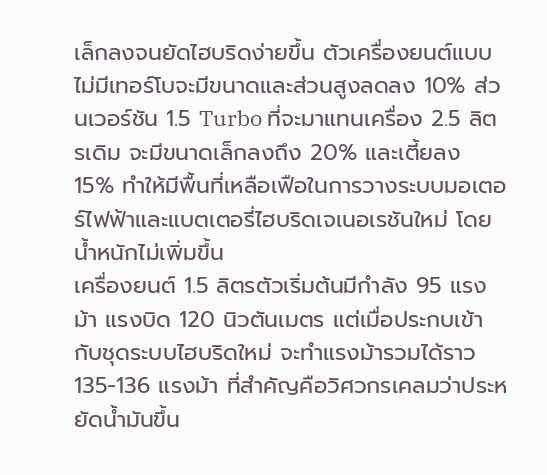เล็กลงจนยัดไฮบริดง่ายขึ้น ตัวเครื่องยนต์แบบไม่มีเทอร์โบจะมีขนาดและส่วนสูงลดลง 10% ส่วนเวอร์ชัน 1.5 Turbo ที่จะมาแทนเครื่อง 2.5 ลิตรเดิม จะมีขนาดเล็กลงถึง 20% และเตี้ยลง 15% ทำให้มีพื้นที่เหลือเฟือในการวางระบบมอเตอร์ไฟฟ้าและแบตเตอรี่ไฮบริดเจเนอเรชันใหม่ โดยน้ำหนักไม่เพิ่มขึ้น
เครื่องยนต์ 1.5 ลิตรตัวเริ่มต้นมีกำลัง 95 แรงม้า แรงบิด 120 นิวตันเมตร แต่เมื่อประกบเข้ากับชุดระบบไฮบริดใหม่ จะทำแรงม้ารวมได้ราว 135-136 แรงม้า ที่สำคัญคือวิศวกรเคลมว่าประหยัดน้ำมันขึ้น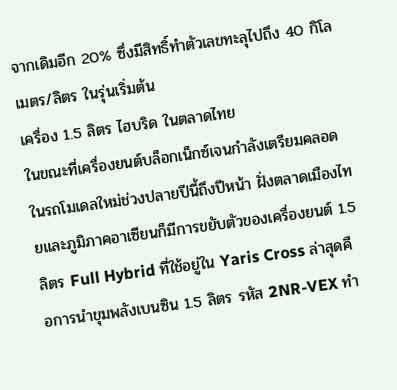จากเดิมอีก 20% ซึ่งมีสิทธิ์ทำตัวเลขทะลุไปถึง 40 กิโลเมตร/ลิตร ในรุ่นเริ่มต้น
เครื่อง 1.5 ลิตร ไฮบริด ในตลาดไทย
ในขณะที่เครื่องยนต์บล็อกเน็กซ์เจนกำลังเตรียมคลอดในรถโมเดลใหม่ช่วงปลายปีนี้ถึงปีหน้า ฝั่งตลาดเมืองไทยและภูมิภาคอาเซียนก็มีการขยับตัวของเครื่องยนต์ 1.5 ลิตร Full Hybrid ที่ใช้อยู่ใน Yaris Cross ล่าสุดคือการนำขุมพลังเบนซิน 1.5 ลิตร รหัส 2NR-VEX ทำ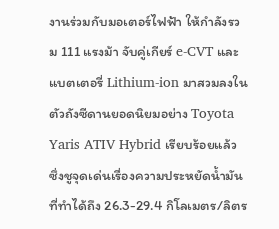งานร่วมกับมอเตอร์ไฟฟ้า ให้กำลังรวม 111 แรงม้า จับคู่เกียร์ e-CVT และแบตเตอรี่ Lithium-ion มาสวมลงในตัวถังซีดานยอดนิยมอย่าง Toyota Yaris ATIV Hybrid เรียบร้อยแล้ว ซึ่งชูจุดเด่นเรื่องความประหยัดน้ำมันที่ทำได้ถึง 26.3-29.4 กิโลเมตร/ลิตร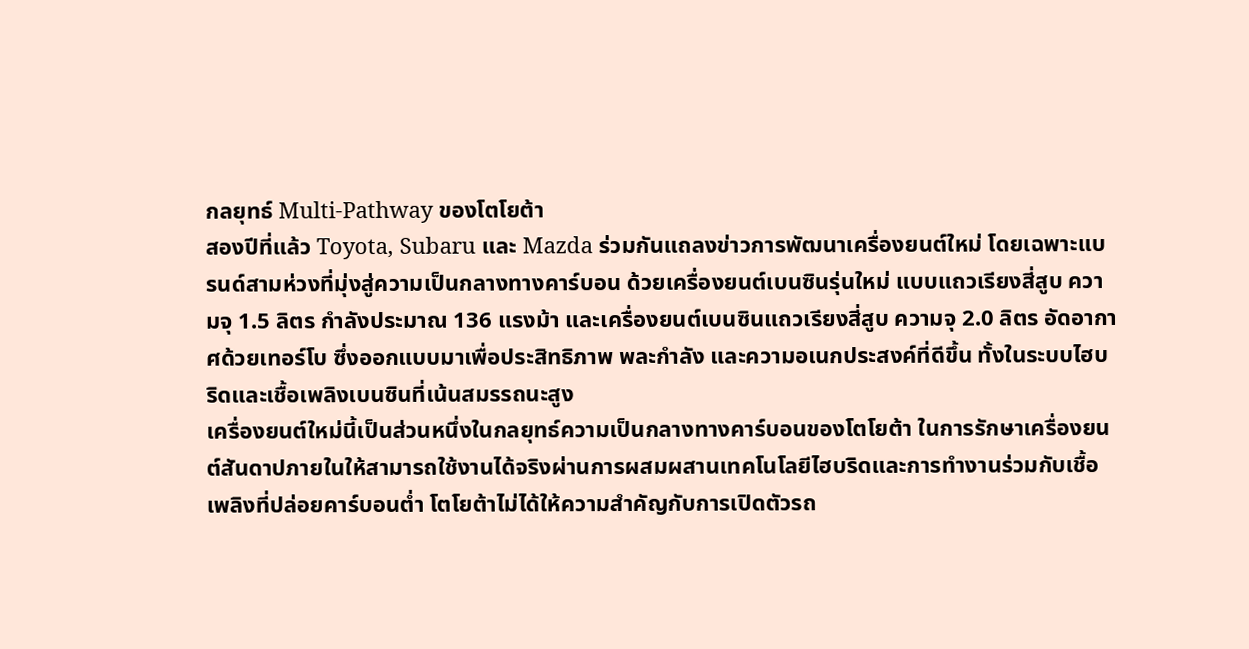กลยุทธ์ Multi-Pathway ของโตโยต้า
สองปีที่แล้ว Toyota, Subaru และ Mazda ร่วมกันแถลงข่าวการพัฒนาเครื่องยนต์ใหม่ โดยเฉพาะแบรนด์สามห่วงที่มุ่งสู่ความเป็นกลางทางคาร์บอน ด้วยเครื่องยนต์เบนซินรุ่นใหม่ แบบแถวเรียงสี่สูบ ความจุ 1.5 ลิตร กำลังประมาณ 136 แรงม้า และเครื่องยนต์เบนซินแถวเรียงสี่สูบ ความจุ 2.0 ลิตร อัดอากาศด้วยเทอร์โบ ซึ่งออกแบบมาเพื่อประสิทธิภาพ พละกำลัง และความอเนกประสงค์ที่ดีขึ้น ทั้งในระบบไฮบริดและเชื้อเพลิงเบนซินที่เน้นสมรรถนะสูง
เครื่องยนต์ใหม่นี้เป็นส่วนหนึ่งในกลยุทธ์ความเป็นกลางทางคาร์บอนของโตโยต้า ในการรักษาเครื่องยนต์สันดาปภายในให้สามารถใช้งานได้จริงผ่านการผสมผสานเทคโนโลยีไฮบริดและการทำงานร่วมกับเชื้อเพลิงที่ปล่อยคาร์บอนต่ำ โตโยต้าไม่ได้ให้ความสำคัญกับการเปิดตัวรถ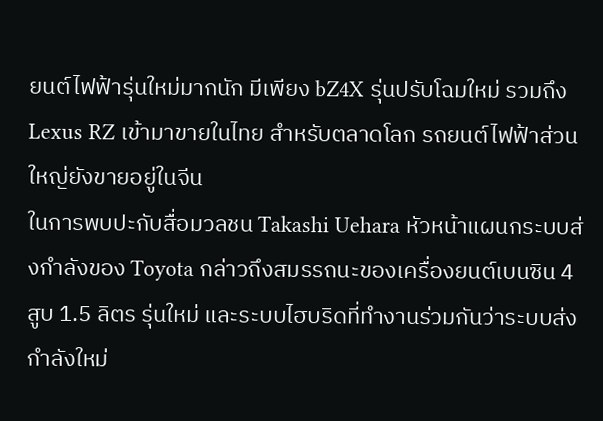ยนต์ไฟฟ้ารุ่นใหม่มากนัก มีเพียง bZ4X รุ่นปรับโฉมใหม่ รวมถึง Lexus RZ เข้ามาขายในไทย สำหรับตลาดโลก รถยนต์ไฟฟ้าส่วนใหญ่ยังขายอยู่ในจีน
ในการพบปะกับสื่อมวลชน Takashi Uehara หัวหน้าแผนกระบบส่งกำลังของ Toyota กล่าวถึงสมรรถนะของเครื่องยนต์เบนซิน 4 สูบ 1.5 ลิตร รุ่นใหม่ และระบบไฮบริดที่ทำงานร่วมกันว่าระบบส่งกำลังใหม่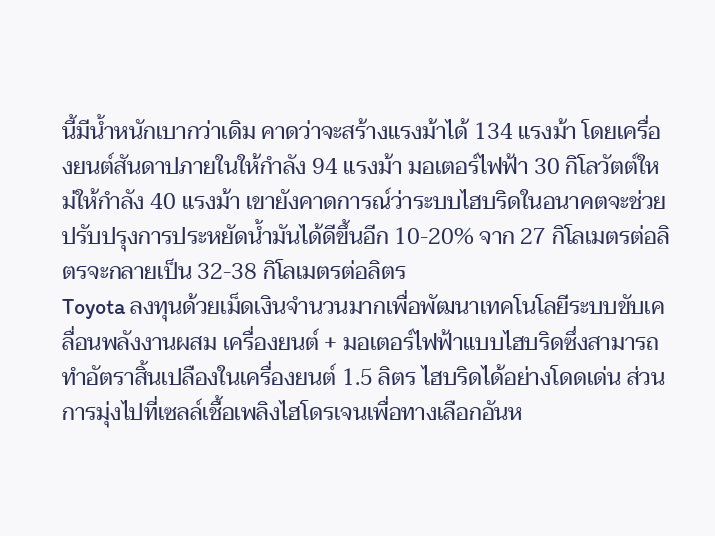นี้มีน้ำหนักเบากว่าเดิม คาดว่าจะสร้างแรงม้าได้ 134 แรงม้า โดยเครื่องยนต์สันดาปภายในให้กำลัง 94 แรงม้า มอเตอร์ไฟฟ้า 30 กิโลวัตต์ใหม่ให้กำลัง 40 แรงม้า เขายังคาดการณ์ว่าระบบไฮบริดในอนาคตจะช่วยปรับปรุงการประหยัดน้ำมันได้ดีขึ้นอีก 10-20% จาก 27 กิโลเมตรต่อลิตรจะกลายเป็น 32-38 กิโลเมตรต่อลิตร
Toyota ลงทุนด้วยเม็ดเงินจำนวนมากเพื่อพัฒนาเทคโนโลยีระบบขับเคลื่อนพลังงานผสม เครื่องยนต์ + มอเตอร์ไฟฟ้าแบบไฮบริดซึ่งสามารถทำอัตราสิ้นเปลืองในเครื่องยนต์ 1.5 ลิตร ไฮบริดได้อย่างโดดเด่น ส่วนการมุ่งไปที่เซลล์เชื้อเพลิงไฮโดรเจนเพื่อทางเลือกอันห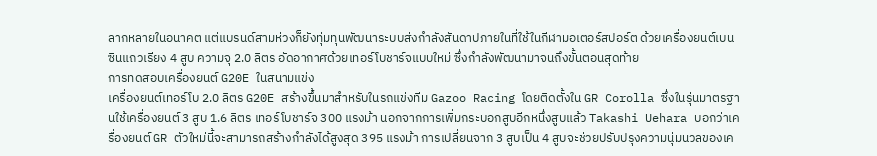ลากหลายในอนาคต แต่แบรนด์สามห่วงก็ยังทุ่มทุนพัฒนาระบบส่งกำลังสันดาปภายในที่ใช้ในกีฬามอเตอร์สปอร์ต ด้วยเครื่องยนต์เบนซินแถวเรียง 4 สูบ ความจุ 2.0 ลิตร อัดอากาศด้วยเทอร์โบชาร์จแบบใหม่ ซึ่งกำลังพัฒนามาจนถึงขั้นตอนสุดท้าย
การทดสอบเครื่องยนต์ G20E ในสนามแข่ง
เครื่องยนต์เทอร์โบ 2.0 ลิตร G20E สร้างขึ้นมาสำหรับในรถแข่งทีม Gazoo Racing โดยติดตั้งใน GR Corolla ซึ่งในรุ่นมาตรฐานใช้เครื่องยนต์ 3 สูบ 1.6 ลิตร เทอร์โบชาร์จ 300 แรงม้า นอกจากการเพิ่มกระบอกสูบอีกหนึ่งสูบแล้ว Takashi Uehara บอกว่าเครื่องยนต์ GR ตัวใหม่นี้จะสามารถสร้างกำลังได้สูงสุด 395 แรงม้า การเปลี่ยนจาก 3 สูบเป็น 4 สูบจะช่วยปรับปรุงความนุ่มนวลของเค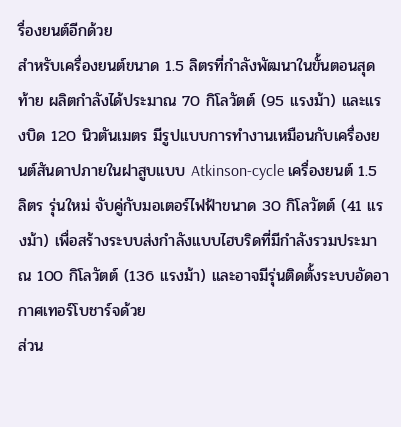รื่องยนต์อีกด้วย
สำหรับเครื่องยนต์ขนาด 1.5 ลิตรที่กำลังพัฒนาในขั้นตอนสุดท้าย ผลิตกำลังได้ประมาณ 70 กิโลวัตต์ (95 แรงม้า) และแรงบิด 120 นิวตันเมตร มีรูปแบบการทำงานเหมือนกับเครื่องยนต์สันดาปภายในฝาสูบแบบ Atkinson-cycle เครื่องยนต์ 1.5 ลิตร รุ่นใหม่ จับคู่กับมอเตอร์ไฟฟ้าขนาด 30 กิโลวัตต์ (41 แรงม้า) เพื่อสร้างระบบส่งกำลังแบบไฮบริดที่มีกำลังรวมประมาณ 100 กิโลวัตต์ (136 แรงม้า) และอาจมีรุ่นติดตั้งระบบอัดอากาศเทอร์โบชาร์จด้วย
ส่วน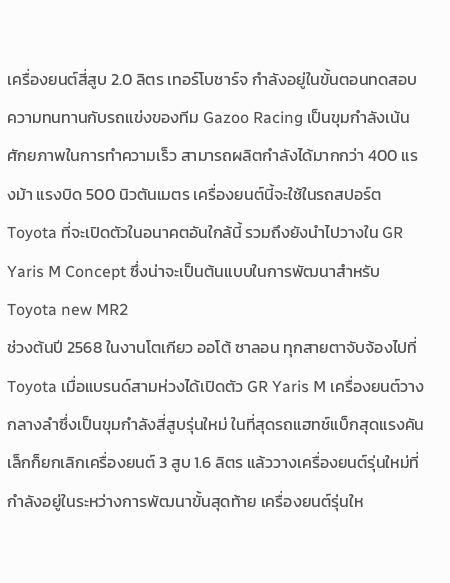เครื่องยนต์สี่สูบ 2.0 ลิตร เทอร์โบชาร์จ กำลังอยู่ในขั้นตอนทดสอบความทนทานกับรถแข่งของทีม Gazoo Racing เป็นขุมกำลังเน้นศักยภาพในการทำความเร็ว สามารถผลิตกำลังได้มากกว่า 400 แรงม้า แรงบิด 500 นิวตันเมตร เครื่องยนต์นี้จะใช้ในรถสปอร์ต Toyota ที่จะเปิดตัวในอนาคตอันใกล้นี้ รวมถึงยังนำไปวางใน GR Yaris M Concept ซึ่งน่าจะเป็นต้นแบบในการพัฒนาสำหรับ Toyota new MR2
ช่วงต้นปี 2568 ในงานโตเกียว ออโต้ ซาลอน ทุกสายตาจับจ้องไปที่ Toyota เมื่อแบรนด์สามห่วงได้เปิดตัว GR Yaris M เครื่องยนต์วางกลางลำซึ่งเป็นขุมกำลังสี่สูบรุ่นใหม่ ในที่สุดรถแฮทช์แบ็กสุดแรงคันเล็กก็ยกเลิกเครื่องยนต์ 3 สูบ 1.6 ลิตร แล้ววางเครื่องยนต์รุ่นใหม่ที่กำลังอยู่ในระหว่างการพัฒนาขั้นสุดท้าย เครื่องยนต์รุ่นให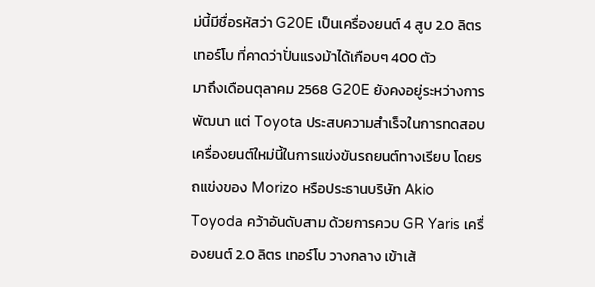ม่นี้มีชื่อรหัสว่า G20E เป็นเครื่องยนต์ 4 สูบ 2.0 ลิตร เทอร์โบ ที่คาดว่าปั่นแรงม้าได้เกือบๆ 400 ตัว
มาถึงเดือนตุลาคม 2568 G20E ยังคงอยู่ระหว่างการพัฒนา แต่ Toyota ประสบความสำเร็จในการทดสอบเครื่องยนต์ใหม่นี้ในการแข่งขันรถยนต์ทางเรียบ โดยรถแข่งของ Morizo หรือประธานบริษัท Akio Toyoda คว้าอันดับสาม ด้วยการควบ GR Yaris เครื่องยนต์ 2.0 ลิตร เทอร์โบ วางกลาง เข้าเส้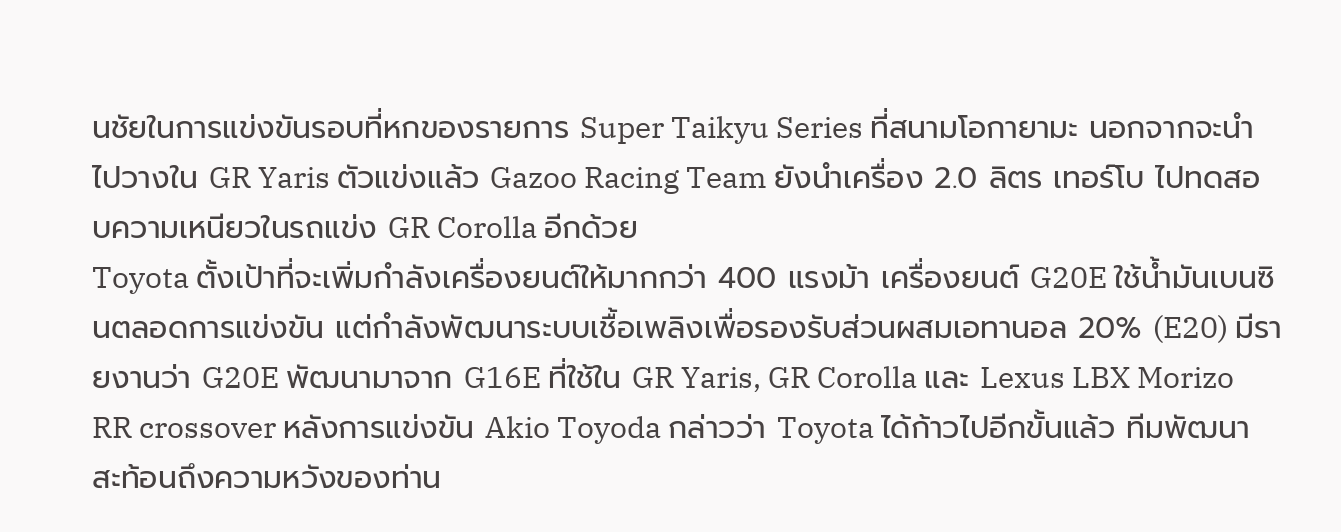นชัยในการแข่งขันรอบที่หกของรายการ Super Taikyu Series ที่สนามโอกายามะ นอกจากจะนำไปวางใน GR Yaris ตัวแข่งแล้ว Gazoo Racing Team ยังนำเครื่อง 2.0 ลิตร เทอร์โบ ไปทดสอบความเหนียวในรถแข่ง GR Corolla อีกด้วย
Toyota ตั้งเป้าที่จะเพิ่มกำลังเครื่องยนต์ให้มากกว่า 400 แรงม้า เครื่องยนต์ G20E ใช้น้ำมันเบนซินตลอดการแข่งขัน แต่กำลังพัฒนาระบบเชื้อเพลิงเพื่อรองรับส่วนผสมเอทานอล 20% (E20) มีรายงานว่า G20E พัฒนามาจาก G16E ที่ใช้ใน GR Yaris, GR Corolla และ Lexus LBX Morizo RR crossover หลังการแข่งขัน Akio Toyoda กล่าวว่า Toyota ได้ก้าวไปอีกขั้นแล้ว ทีมพัฒนาสะท้อนถึงความหวังของท่าน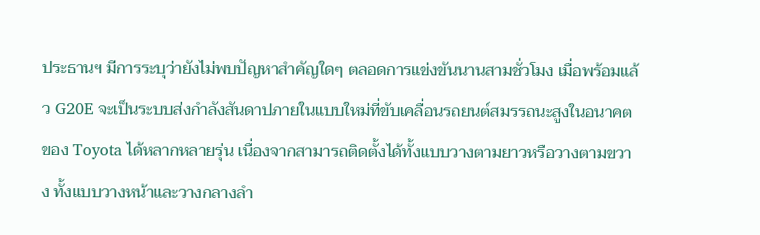ประธานฯ มีการระบุว่ายังไม่พบปัญหาสำคัญใดๆ ตลอดการแข่งขันนานสามชั่วโมง เมื่อพร้อมแล้ว G20E จะเป็นระบบส่งกำลังสันดาปภายในแบบใหม่ที่ขับเคลื่อนรถยนต์สมรรถนะสูงในอนาคตของ Toyota ได้หลากหลายรุ่น เนื่องจากสามารถติดตั้งได้ทั้งแบบวางตามยาวหรือวางตามขวาง ทั้งแบบวางหน้าและวางกลางลำ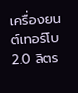เครื่องยนต์เทอร์โบ 2.0 ลิตร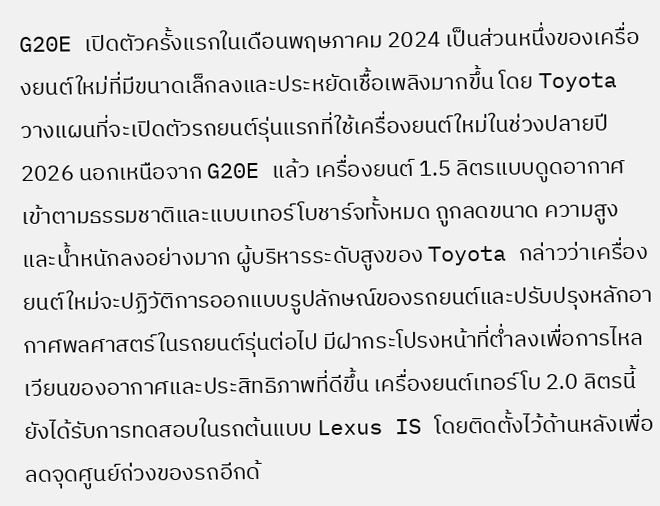G20E เปิดตัวครั้งแรกในเดือนพฤษภาคม 2024 เป็นส่วนหนึ่งของเครื่องยนต์ใหม่ที่มีขนาดเล็กลงและประหยัดเชื้อเพลิงมากขึ้น โดย Toyota วางแผนที่จะเปิดตัวรถยนต์รุ่นแรกที่ใช้เครื่องยนต์ใหม่ในช่วงปลายปี 2026 นอกเหนือจาก G20E แล้ว เครื่องยนต์ 1.5 ลิตรแบบดูดอากาศเข้าตามธรรมชาติและแบบเทอร์โบชาร์จทั้งหมด ถูกลดขนาด ความสูง และน้ำหนักลงอย่างมาก ผู้บริหารระดับสูงของ Toyota กล่าวว่าเครื่องยนต์ใหม่จะปฏิวัติการออกแบบรูปลักษณ์ของรถยนต์และปรับปรุงหลักอากาศพลศาสตร์ในรถยนต์รุ่นต่อไป มีฝากระโปรงหน้าที่ต่ำลงเพื่อการไหลเวียนของอากาศและประสิทธิภาพที่ดีขึ้น เครื่องยนต์เทอร์โบ 2.0 ลิตรนี้ยังได้รับการทดสอบในรถต้นแบบ Lexus IS โดยติดตั้งไว้ด้านหลังเพื่อลดจุดศูนย์ถ่วงของรถอีกด้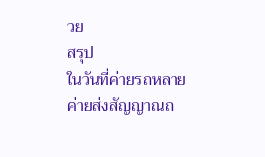วย
สรุป
ในวันที่ค่ายรถหลายค่ายส่งสัญญาณถ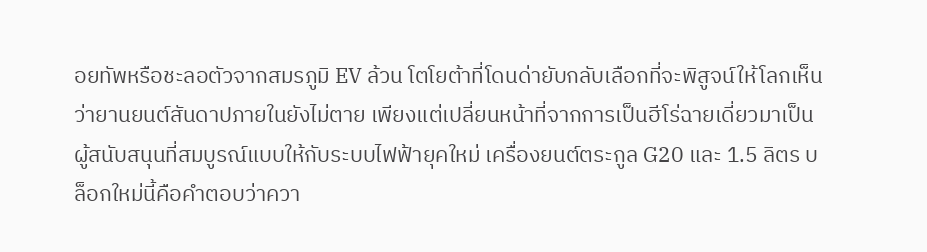อยทัพหรือชะลอตัวจากสมรภูมิ EV ล้วน โตโยต้าที่โดนด่ายับกลับเลือกที่จะพิสูจน์ให้โลกเห็นว่ายานยนต์สันดาปภายในยังไม่ตาย เพียงแต่เปลี่ยนหน้าที่จากการเป็นฮีโร่ฉายเดี่ยวมาเป็นผู้สนับสนุนที่สมบูรณ์แบบให้กับระบบไฟฟ้ายุคใหม่ เครื่องยนต์ตระกูล G20 และ 1.5 ลิตร บล็อกใหม่นี้คือคำตอบว่าควา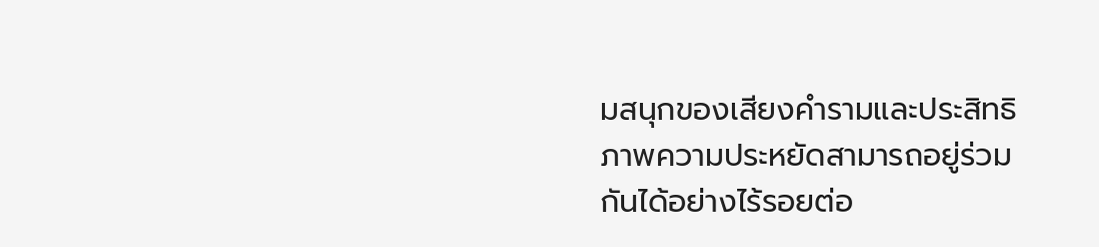มสนุกของเสียงคำรามและประสิทธิภาพความประหยัดสามารถอยู่ร่วมกันได้อย่างไร้รอยต่อ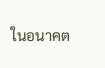ในอนาคต